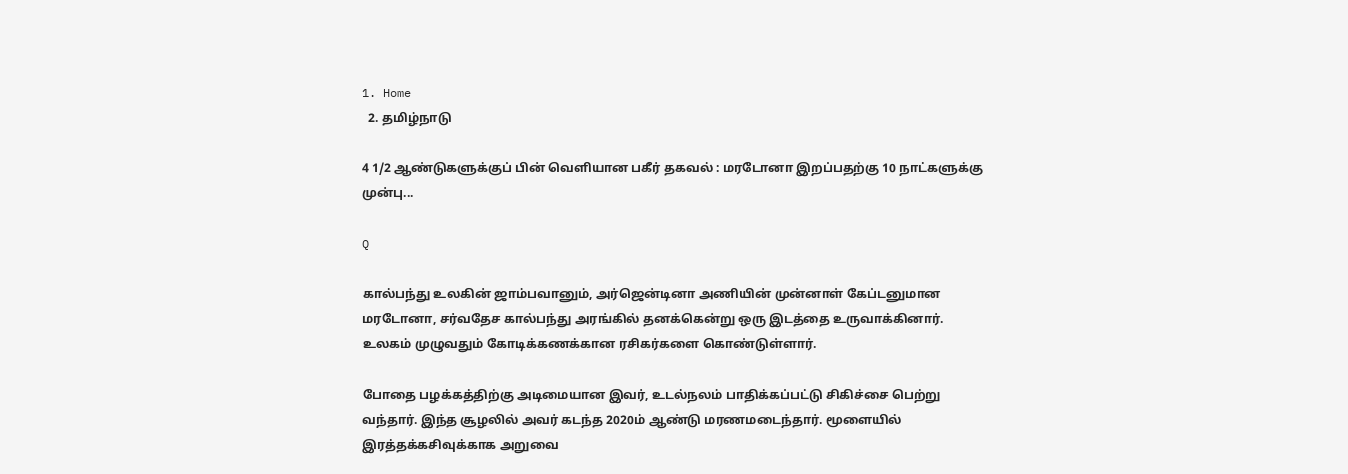1. Home
  2. தமிழ்நாடு

4 1/2 ஆண்டுகளுக்குப் பின் வெளியான பகீர் தகவல் : மரடோனா இறப்பதற்கு 10 நாட்களுக்கு முன்பு...

Q

கால்பந்து உலகின் ஜாம்பவானும், அர்ஜென்டினா அணியின் முன்னாள் கேப்டனுமான மரடோனா, சர்வதேச கால்பந்து அரங்கில் தனக்கென்று ஒரு இடத்தை உருவாக்கினார். உலகம் முழுவதும் கோடிக்கணக்கான ரசிகர்களை கொண்டுள்ளார்.

போதை பழக்கத்திற்கு அடிமையான இவர், உடல்நலம் பாதிக்கப்பட்டு சிகிச்சை பெற்று வந்தார். இந்த சூழலில் அவர் கடந்த 2020ம் ஆண்டு மரணமடைந்தார். மூளையில் இரத்தக்கசிவுக்காக அறுவை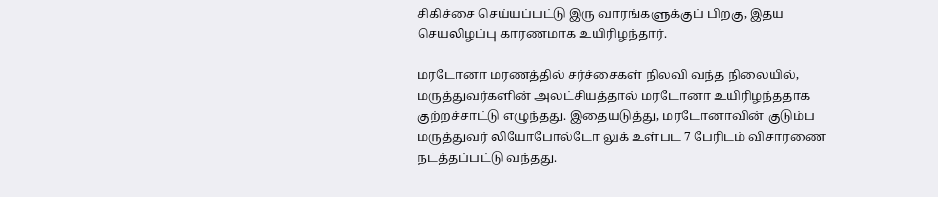சிகிச்சை செய்யப்பட்டு இரு வாரங்களுக்குப் பிறகு, இதய செயலிழப்பு காரணமாக உயிரிழந்தார்.

மரடோனா மரணத்தில் சர்ச்சைகள் நிலவி வந்த நிலையில், மருத்துவர்களின் அலட்சியத்தால் மரடோனா உயிரிழந்ததாக குற்றச்சாட்டு எழுந்தது. இதையடுத்து, மரடோனாவின் குடும்ப மருத்துவர் லியோபோல்டோ லுக் உள்பட 7 பேரிடம் விசாரணை நடத்தப்பட்டு வந்தது.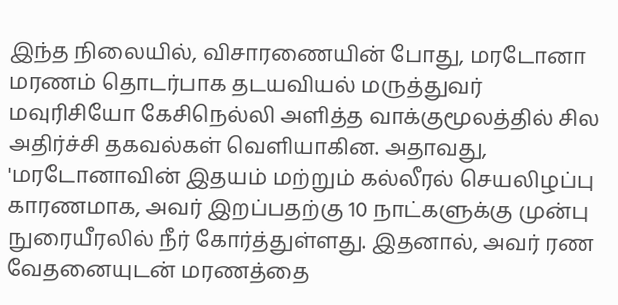இந்த நிலையில், விசாரணையின் போது, மரடோனா மரணம் தொடர்பாக தடயவியல் மருத்துவர் மவுரிசியோ கேசிநெல்லி அளித்த வாக்குமூலத்தில் சில அதிர்ச்சி தகவல்கள் வெளியாகின. அதாவது, 'மரடோனாவின் இதயம் மற்றும் கல்லீரல் செயலிழப்பு காரணமாக, அவர் இறப்பதற்கு 10 நாட்களுக்கு முன்பு நுரையீரலில் நீர் கோர்த்துள்ளது. இதனால், அவர் ரண வேதனையுடன் மரணத்தை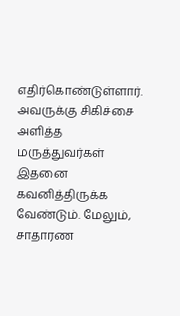எதிர்கொண்டுள்ளார். அவருக்கு சிகிச்சை அளித்த மருத்துவர்கள் இதனை கவனித்திருக்க வேண்டும். மேலும், சாதாரண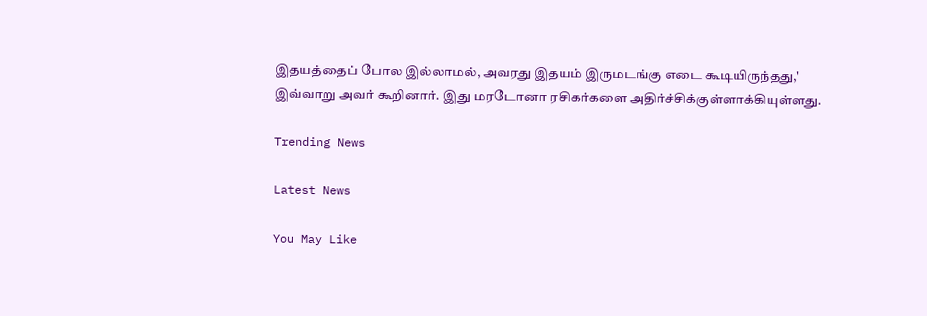இதயத்தைப் போல இல்லாமல், அவரது இதயம் இருமடங்கு எடை கூடியிருந்தது,' இவ்வாறு அவர் கூறினார். இது மரடோனா ரசிகர்களை அதிர்ச்சிக்குள்ளாக்கியுள்ளது.

Trending News

Latest News

You May Like